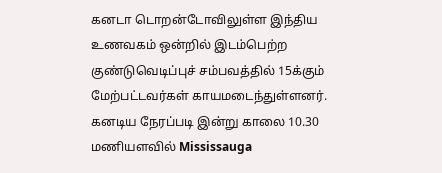கனடா டொறன்டோவிலுள்ள இந்திய உணவகம் ஒன்றில் இடம்பெற்ற குண்டுவெடிப்புச் சம்பவத்தில் 15க்கும் மேற்பட்டவர்கள் காயமடைந்துள்ளனர்.
கனடிய நேரப்படி இன்று காலை 10.30 மணியளவில் Mississauga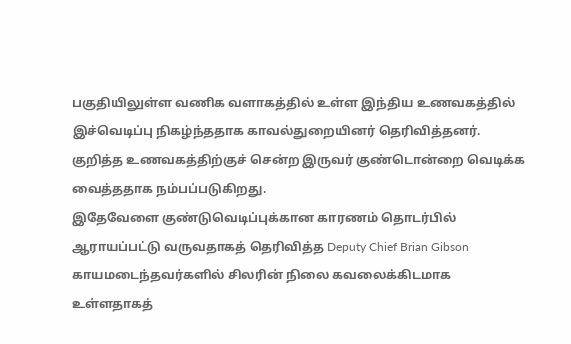பகுதியிலுள்ள வணிக வளாகத்தில் உள்ள இந்திய உணவகத்தில் இச்வெடிப்பு நிகழ்ந்ததாக காவல்துறையினர் தெரிவித்தனர்.
குறித்த உணவகத்திற்குச் சென்ற இருவர் குண்டொன்றை வெடிக்க வைத்ததாக நம்பப்படுகிறது.
இதேவேளை குண்டுவெடிப்புக்கான காரணம் தொடர்பில் ஆராயப்பட்டு வருவதாகத் தெரிவித்த Deputy Chief Brian Gibson காயமடைந்தவர்களில் சிலரின் நிலை கவலைக்கிடமாக உள்ளதாகத்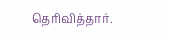தெரிவித்தார்.